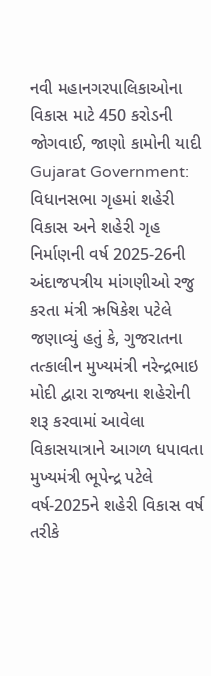નવી મહાનગરપાલિકાઓના વિકાસ માટે 450 કરોડની જોગવાઈ, જાણો કામોની યાદી
Gujarat Government: વિધાનસભા ગૃહમાં શહેરી વિકાસ અને શહેરી ગૃહ નિર્માણની વર્ષ 2025-26ની અંદાજપત્રીય માંગણીઓ રજુ કરતા મંત્રી ઋષિકેશ પટેલે જણાવ્યું હતું કે, ગુજરાતના તત્કાલીન મુખ્યમંત્રી નરેન્દ્રભાઇ મોદી દ્વારા રાજ્યના શહેરોની શરૂ કરવામાં આવેલા વિકાસયાત્રાને આગળ ધપાવતા મુખ્યમંત્રી ભૂપેન્દ્ર પટેલે વર્ષ-2025ને શહેરી વિકાસ વર્ષ તરીકે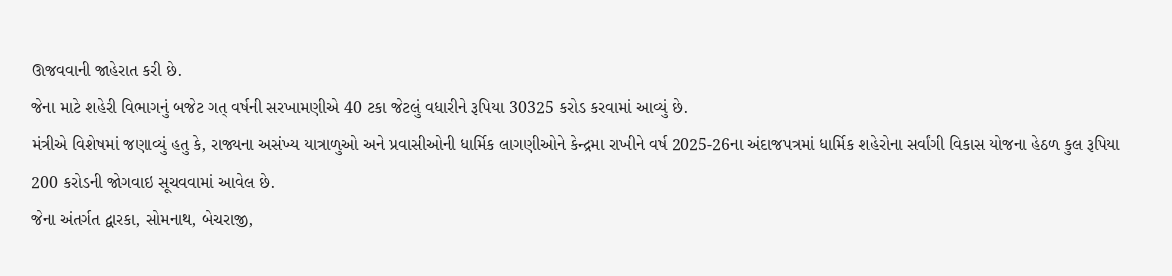ઊજવવાની જાહેરાત કરી છે.
જેના માટે શહેરી વિભાગનું બજેટ ગત્ વર્ષની સરખામણીએ 40 ટકા જેટલું વધારીને રૂપિયા 30325 કરોડ કરવામાં આવ્યું છે.
મંત્રીએ વિશેષમાં જણાવ્યું હતુ કે, રાજ્યના અસંખ્ય યાત્રાળુઓ અને પ્રવાસીઓની ધાર્મિક લાગણીઓને કેન્દ્રમા રાખીને વર્ષ 2025-26ના અંદાજપત્રમાં ધાર્મિક શહેરોના સર્વાંગી વિકાસ યોજના હેઠળ કુલ રૂપિયા 200 કરોડની જોગવાઇ સૂચવવામાં આવેલ છે.
જેના અંતર્ગત દ્વારકા, સોમનાથ, બેચરાજી,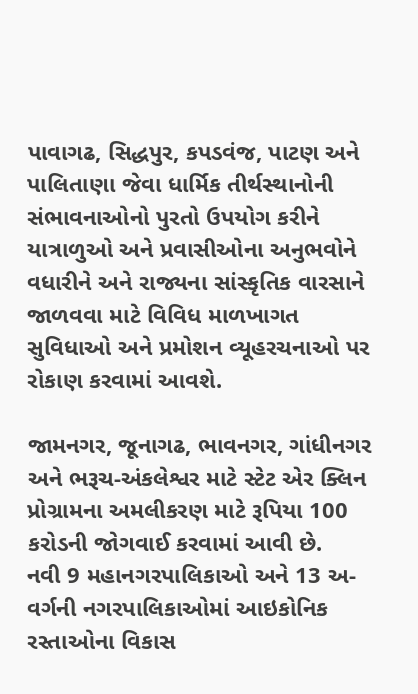પાવાગઢ, સિદ્ધપુર, કપડવંજ, પાટણ અને પાલિતાણા જેવા ધાર્મિક તીર્થસ્થાનોની સંભાવનાઓનો પુરતો ઉપયોગ કરીને યાત્રાળુઓ અને પ્રવાસીઓના અનુભવોને વધારીને અને રાજ્યના સાંસ્કૃતિક વારસાને જાળવવા માટે વિવિધ માળખાગત સુવિધાઓ અને પ્રમોશન વ્યૂહરચનાઓ પર રોકાણ કરવામાં આવશે.

જામનગર, જૂનાગઢ, ભાવનગર, ગાંધીનગર અને ભરૂચ-અંકલેશ્વર માટે સ્ટેટ એર ક્લિન પ્રોગ્રામના અમલીકરણ માટે રૂપિયા 100 કરોડની જોગવાઈ કરવામાં આવી છે.
નવી 9 મહાનગરપાલિકાઓ અને 13 અ-વર્ગની નગરપાલિકાઓમાં આઇકોનિક રસ્તાઓના વિકાસ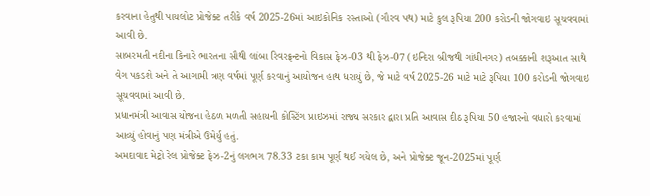કરવાના હેતુથી પાયલોટ પ્રોજેક્ટ તરીકે વર્ષ 2025-26માં આઇકોનિક રસ્તાઓ (ગૌરવ પથ) માટે કુલ રૂપિયા 200 કરોડની જોગવાઇ સૂચવવામાં આવી છે.
સાબરમતી નદીના કિનારે ભારતના સૌથી લાંબા રિવરફ્રન્ટનો વિકાસ ફેઝ-03 થી ફેઝ-07 (ઇન્દિરા બ્રીજથી ગાંધીનગર) તબક્કાની શરૂઆત સાથે વેગ પકડશે અને તે આગામી ત્રણ વર્ષમાં પૂર્ણ કરવાનું આયોજન હાથ ધરાયું છે, જે માટે વર્ષ 2025-26 માટે માટે રૂપિયા 100 કરોડની જોગવાઇ સૂચવવામાં આવી છે.
પ્રધાનમંત્રી આવાસ યોજના હેઠળ મળતી સહાયની કોસ્ટિંગ પ્રાઇઝમાં રાજ્ય સરકાર દ્વારા પ્રતિ આવાસ દીઠ રૂપિયા 50 હજારનો વધારો કરવામાં આવ્યું હોવાનું પણ મંત્રીએ ઉમેર્યુ હતું.
અમદાવાદ મેટ્રો રેલ પ્રોજેક્ટ ફેઝ-2નું લગભગ 78.33 ટકા કામ પૂર્ણ થઈ ગયેલ છે, અને પ્રોજેક્ટ જૂન-2025માં પૂર્ણ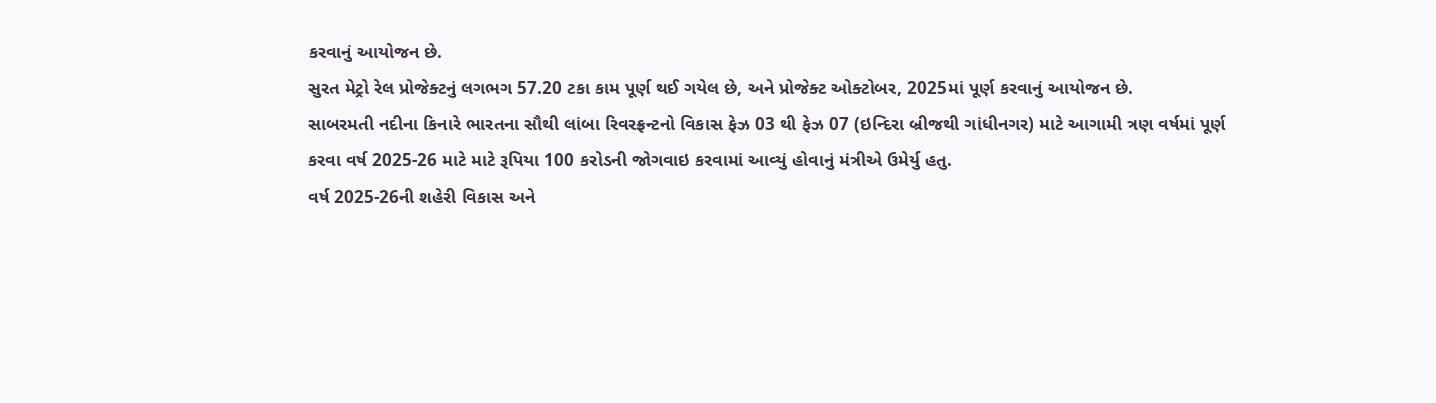કરવાનું આયોજન છે.
સુરત મેટ્રો રેલ પ્રોજેક્ટનું લગભગ 57.20 ટકા કામ પૂર્ણ થઈ ગયેલ છે, અને પ્રોજેક્ટ ઓક્ટોબર, 2025માં પૂર્ણ કરવાનું આયોજન છે.
સાબરમતી નદીના કિનારે ભારતના સૌથી લાંબા રિવરફ્રન્ટનો વિકાસ ફેઝ 03 થી ફેઝ 07 (ઇન્દિરા બ્રીજથી ગાંધીનગર) માટે આગામી ત્રણ વર્ષમાં પૂર્ણ કરવા વર્ષ 2025-26 માટે માટે રૂપિયા 100 કરોડની જોગવાઇ કરવામાં આવ્યું હોવાનું મંત્રીએ ઉમેર્યુ હતુ.
વર્ષ 2025-26ની શહેરી વિકાસ અને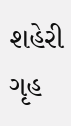શહેરી ગૃહ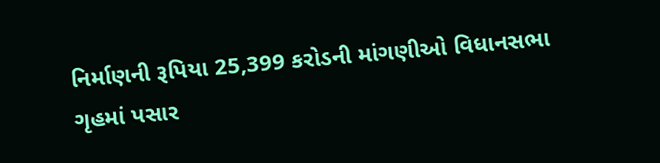નિર્માણની રૂપિયા 25,399 કરોડની માંગણીઓ વિધાનસભા ગૃહમાં પસાર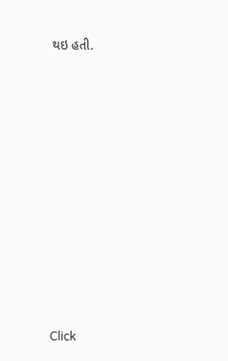થઇ હતી.












Click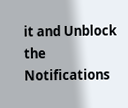it and Unblock the Notifications